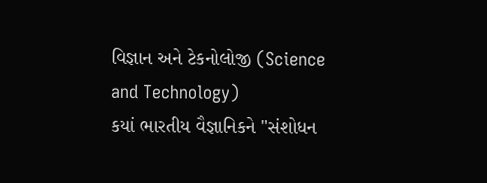વિજ્ઞાન અને ટેકનોલોજી (Science and Technology)
કયાં ભારતીય વૈજ્ઞાનિકને "સંશોધન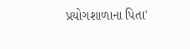પ્રયોગશાળાના પિતા'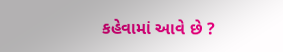કહેવામાં આવે છે ?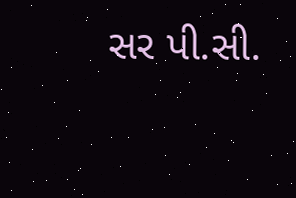સર પી.સી.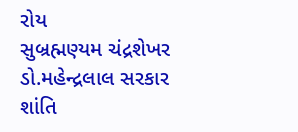રોય
સુબ્રહ્મણ્યમ ચંદ્રશેખર
ડો.મહેન્દ્રલાલ સરકાર
શાંતિ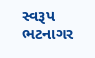સ્વરૂપ ભટનાગર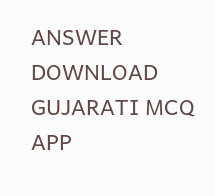ANSWER DOWNLOAD GUJARATI MCQ APP